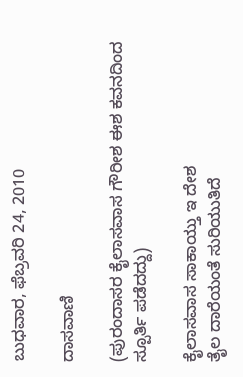ಬುಧವಾರ, ಫೆಬ್ರವರಿ 24, 2010

ದಾಸವಾಣಿ

(ಪುರಂದಾಸರ ಕೈಲಾಸವಾಸ ಗೌರೀಶ ಈಶ ಕವನದಿಂದ ಸ್ಪೂರ್ತಿ ಪಡೆದದ್ದು)

ಕೈಲಾಸವಾಸ ಸಾಕಾಯ್ತು ಇ ದೇಶ
ತೈಲ ದಾರೆಯಂತೆ ಸುರಿಯುತಿದೆ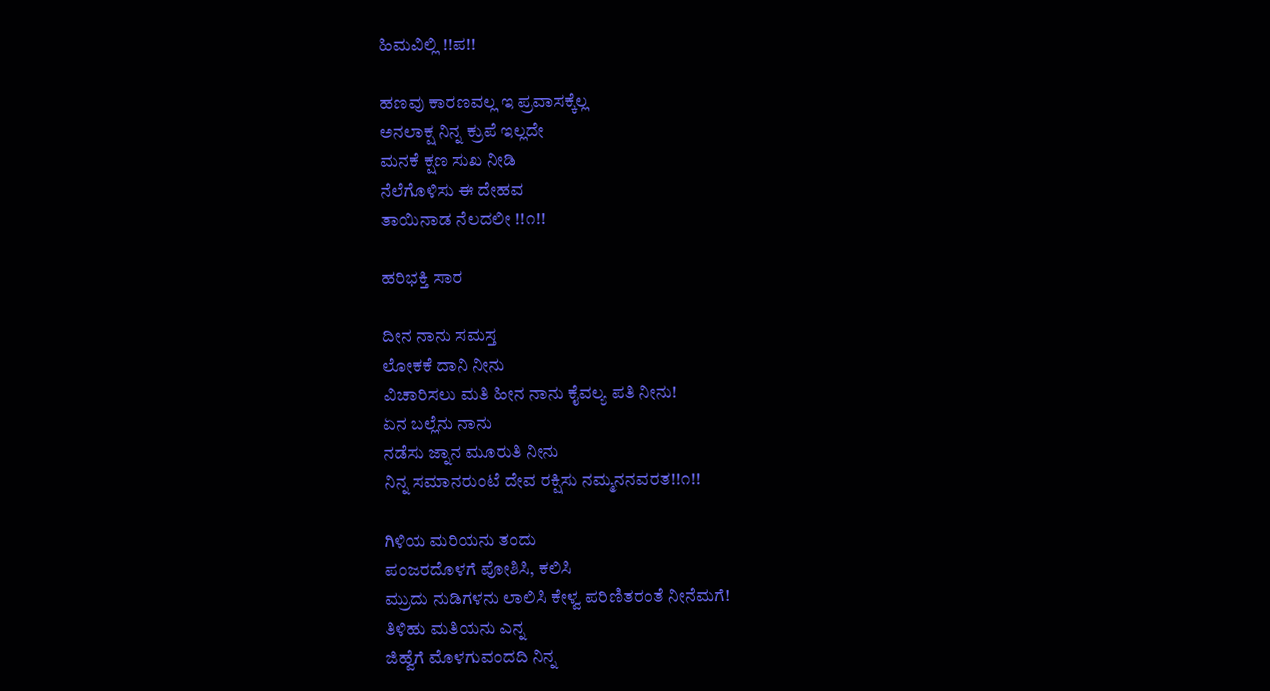ಹಿಮವಿಲ್ಲಿ !!ಪ!!

ಹಣವು ಕಾರಣವಲ್ಲ ಇ ಪ್ರವಾಸಕ್ಕೆಲ್ಲ
ಅನಲಾಕ್ಷ ನಿನ್ನ ಕ್ರುಪೆ ಇಲ್ಲದೇ
ಮನಕೆ ಕ್ಷಣ ಸುಖ ನೀಡಿ
ನೆಲೆಗೊಳಿಸು ಈ ದೇಹವ
ತಾಯಿನಾಡ ನೆಲದಲೀ !!೧!!

ಹರಿಭಕ್ತಿ ಸಾರ

ದೀನ ನಾನು ಸಮಸ್ತ
ಲೋಕಕೆ ದಾನಿ ನೀನು
ವಿಚಾರಿಸಲು ಮತಿ ಹೀನ ನಾನು ಕೈವಲ್ಯ ಪತಿ ನೀನು!
ಏನ ಬಲ್ಲೆನು ನಾನು
ನಡೆಸು ಜ್ನಾನ ಮೂರುತಿ ನೀನು
ನಿನ್ನ ಸಮಾನರುಂಟೆ ದೇವ ರಕ್ಷಿಸು ನಮ್ಮನನವರತ!!೧!!

ಗಿಳಿಯ ಮರಿಯನು ತಂದು
ಪಂಜರದೊಳಗೆ ಪೋಶಿಸಿ, ಕಲಿಸಿ
ಮ್ರುದು ನುಡಿಗಳನು ಲಾಲಿಸಿ ಕೇಳ್ವ ಪರಿಣಿತರಂತೆ ನೀನೆಮಗೆ!
ತಿಳಿಹು ಮತಿಯನು ಎನ್ನ
ಜಿಹ್ವೆಗೆ ಮೊಳಗುವಂದದಿ ನಿನ್ನ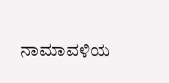ನಾಮಾವಳಿಯ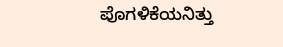ಪೊಗಳಿಕೆಯನಿತ್ತು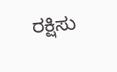ರಕ್ಷಿಸು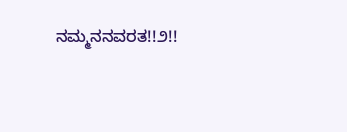ನಮ್ಮನನವರತ!!೨!!